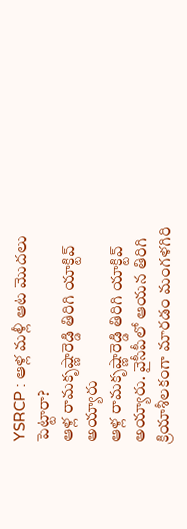YSRCP : ఆళ్ల మళ్లీ ఆట మొదలు పెట్టారా?
ఆళ్ల రామకృష్ణారెడ్డి తిరిగి యాక్టివ్ అయ్యారు
ఆళ్ల రామకృష్ణారెడ్డి తిరిగి యాక్టివ్ అయ్యారు. వైసీపీలో ఆయన తిరిగి క్రియాశీలకంగా మారడం మంగళగిరి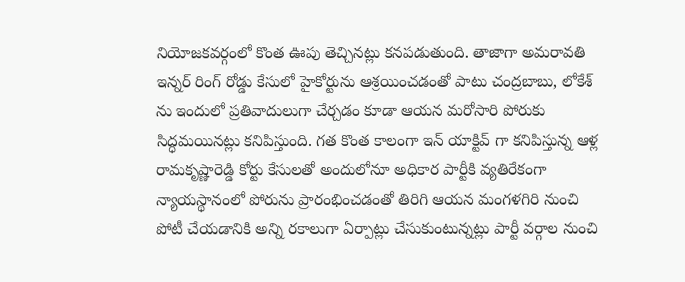నియోజకవర్గంలో కొంత ఊపు తెచ్చినట్లు కనపడుతుంది. తాజాగా అమరావతి ఇన్నర్ రింగ్ రోడ్డు కేసులో హైకోర్టును ఆశ్రయించడంతో పాటు చంద్రబాబు, లోకేశ్ ను ఇందులో ప్రతివాదులుగా చేర్చడం కూడా ఆయన మరోసారి పోరుకు సిద్ధమయినట్లు కనిపిస్తుంది. గత కొంత కాలంగా ఇన్ యాక్టివ్ గా కనిపిస్తున్న ఆళ్ల రామకృష్ణారెడ్డి కోర్టు కేసులతో అందులోనూ అధికార పార్టీకి వ్యతిరేకంగా న్యాయస్థానంలో పోరును ప్రారంభించడంతో తిరిగి ఆయన మంగళగిరి నుంచి పోటీ చేయడానికి అన్ని రకాలుగా ఏర్పాట్లు చేసుకుంటున్నట్లు పార్టీ వర్గాల నుంచి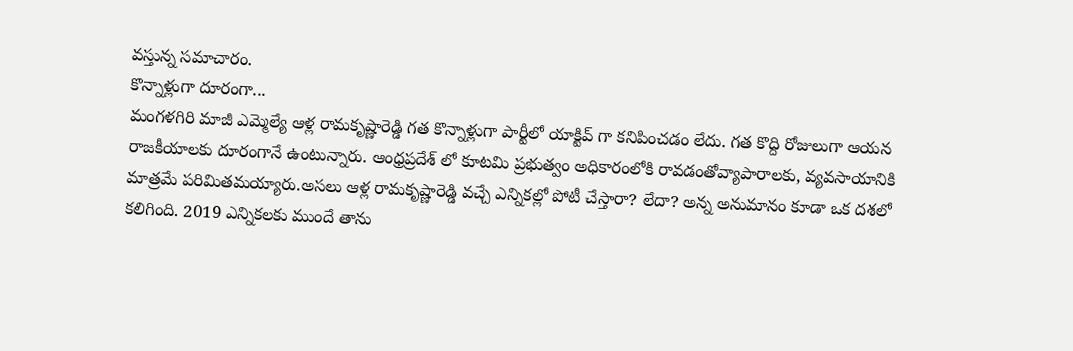వస్తున్న సమాచారం.
కొన్నాళ్లుగా దూరంగా...
మంగళగిరి మాజీ ఎమ్మెల్యే ఆళ్ల రామకృష్ణారెడ్డి గత కొన్నాళ్లుగా పార్టీలో యాక్టివ్ గా కనిపించడం లేదు. గత కొద్ది రోజులుగా ఆయన రాజకీయాలకు దూరంగానే ఉంటున్నారు. ఆంధ్రప్రదేశ్ లో కూటమి ప్రభుత్వం అధికారంలోకి రావడంతోవ్యాపారాలకు, వ్యవసాయానికి మాత్రమే పరిమితమయ్యారు.అసలు ఆళ్ల రామకృష్ణారెడ్డి వచ్చే ఎన్నికల్లో పోటీ చేస్తారా? లేదా? అన్న అనుమానం కూడా ఒక దశలో కలిగింది. 2019 ఎన్నికలకు ముందే తాను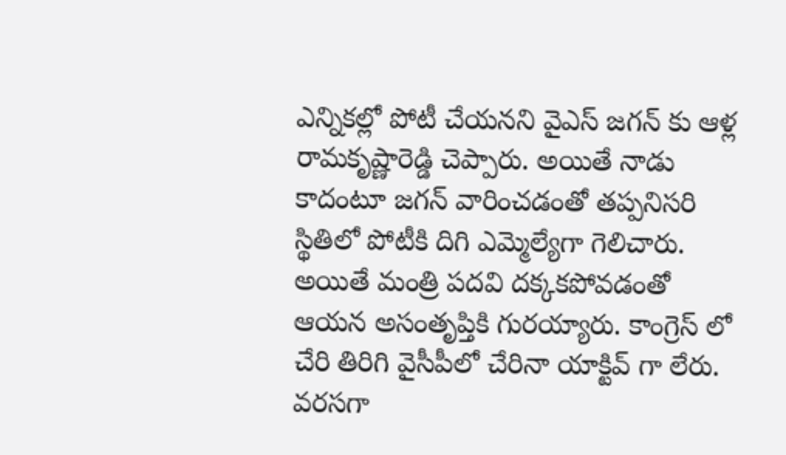ఎన్నికల్లో పోటీ చేయనని వైఎస్ జగన్ కు ఆళ్ల రామకృష్ణారెడ్డి చెప్పారు. అయితే నాడు కాదంటూ జగన్ వారించడంతో తప్పనిసరి స్థితిలో పోటీకి దిగి ఎమ్మెల్యేగా గెలిచారు. అయితే మంత్రి పదవి దక్కకపోవడంతో ఆయన అసంతృప్తికి గురయ్యారు. కాంగ్రెస్ లో చేరి తిరిగి వైసీపీలో చేరినా యాక్టివ్ గా లేరు.
వరసగా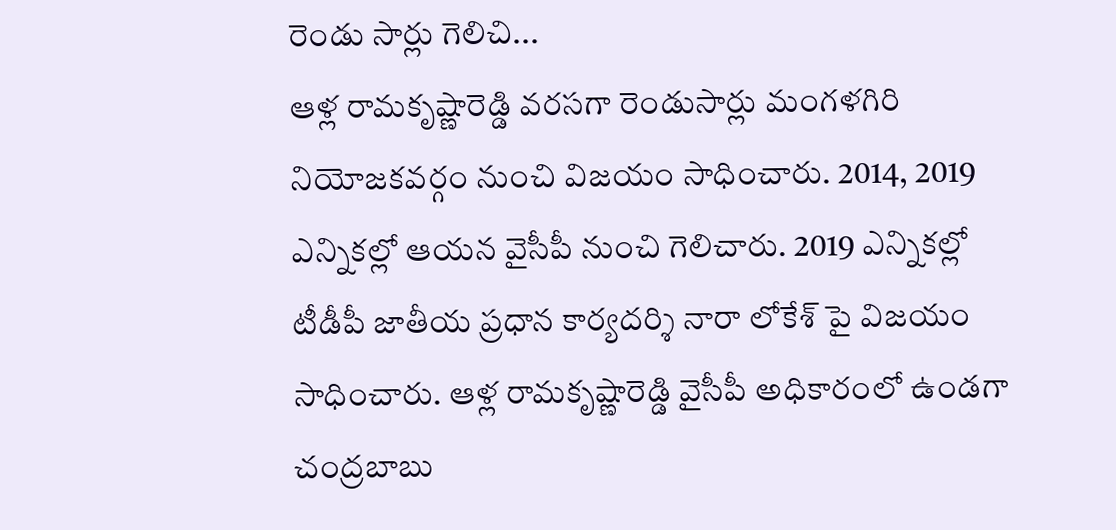రెండు సార్లు గెలిచి...
ఆళ్ల రామకృష్ణారెడ్డి వరసగా రెండుసార్లు మంగళగిరి నియోజకవర్గం నుంచి విజయం సాధించారు. 2014, 2019 ఎన్నికల్లో ఆయన వైసీపీ నుంచి గెలిచారు. 2019 ఎన్నికల్లో టీడీపీ జాతీయ ప్రధాన కార్యదర్శి నారా లోకేశ్ పై విజయం సాధించారు. ఆళ్ల రామకృష్ణారెడ్డి వైసీపీ అధికారంలో ఉండగా చంద్రబాబు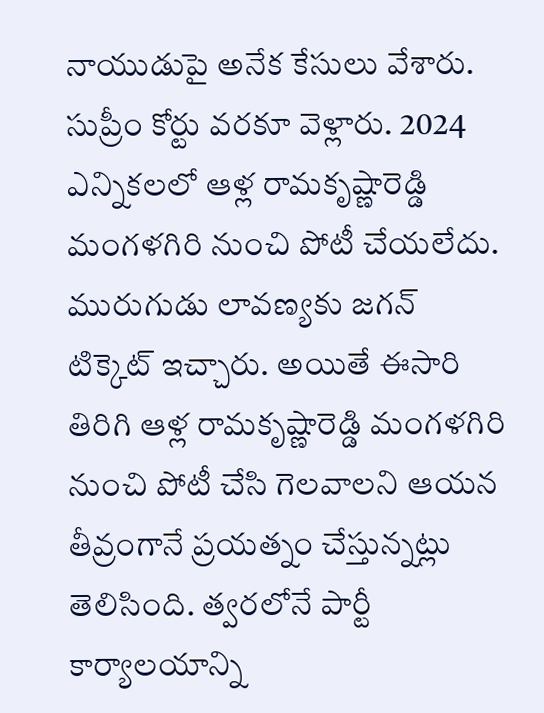నాయుడుపై అనేక కేసులు వేశారు. సుప్రీం కోర్టు వరకూ వెళ్లారు. 2024 ఎన్నికలలో ఆళ్ల రామకృష్ణారెడ్డి మంగళగిరి నుంచి పోటీ చేయలేదు. మురుగుడు లావణ్యకు జగన్ టిక్కెట్ ఇచ్చారు. అయితే ఈసారి తిరిగి ఆళ్ల రామకృష్ణారెడ్డి మంగళగిరి నుంచి పోటీ చేసి గెలవాలని ఆయన తీవ్రంగానే ప్రయత్నం చేస్తున్నట్లు తెలిసింది. త్వరలోనే పార్టీ కార్యాలయాన్ని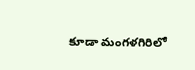కూడా మంగళగిరిలో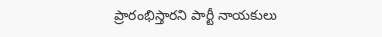ప్రారంభిస్తారని పార్టీ నాయకులు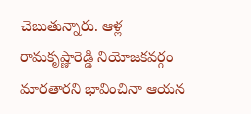చెబుతున్నారు. ఆళ్ల రామకృష్ణారెడ్డి నియోజకవర్గం మారతారని భావించినా ఆయన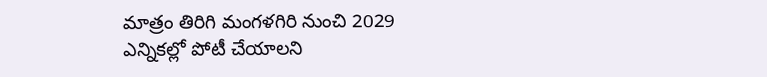మాత్రం తిరిగి మంగళగిరి నుంచి 2029 ఎన్నికల్లో పోటీ చేయాలని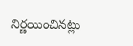నిర్ణయించినట్లు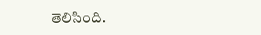తెలిసింది.